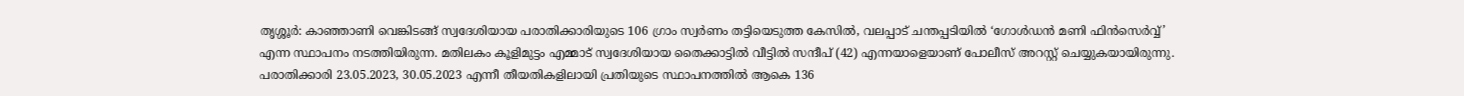തൃശ്ശൂർ: കാഞ്ഞാണി വെങ്കിടങ്ങ് സ്വദേശിയായ പരാതിക്കാരിയുടെ 106 ഗ്രാം സ്വർണം തട്ടിയെടുത്ത കേസിൽ, വലപ്പാട് ചന്തപ്പടിയിൽ ‘ഗോൾഡൻ മണി ഫിൻസെർവ്വ്’ എന്ന സ്ഥാപനം നടത്തിയിരുന്ന. മതിലകം കൂളിമുട്ടം എമ്മാട് സ്വദേശിയായ തൈക്കാട്ടിൽ വീട്ടിൽ സന്ദീപ് (42) എന്നയാളെയാണ് പോലീസ് അറസ്റ്റ് ചെയ്യുകയായിരുന്നു.
പരാതിക്കാരി 23.05.2023, 30.05.2023 എന്നീ തീയതികളിലായി പ്രതിയുടെ സ്ഥാപനത്തിൽ ആകെ 136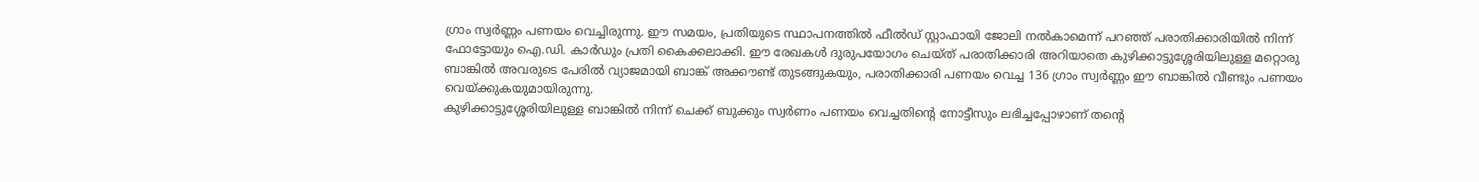ഗ്രാം സ്വർണ്ണം പണയം വെച്ചിരുന്നു. ഈ സമയം, പ്രതിയുടെ സ്ഥാപനത്തിൽ ഫീൽഡ് സ്റ്റാഫായി ജോലി നൽകാമെന്ന് പറഞ്ഞ് പരാതിക്കാരിയിൽ നിന്ന് ഫോട്ടോയും ഐ.ഡി. കാർഡും പ്രതി കൈക്കലാക്കി. ഈ രേഖകൾ ദുരുപയോഗം ചെയ്ത് പരാതിക്കാരി അറിയാതെ കുഴിക്കാട്ടുശ്ശേരിയിലുള്ള മറ്റൊരു ബാങ്കിൽ അവരുടെ പേരിൽ വ്യാജമായി ബാങ്ക് അക്കൗണ്ട് തുടങ്ങുകയും, പരാതിക്കാരി പണയം വെച്ച 136 ഗ്രാം സ്വർണ്ണം ഈ ബാങ്കിൽ വീണ്ടും പണയം വെയ്ക്കുകയുമായിരുന്നു.
കുഴിക്കാട്ടുശ്ശേരിയിലുള്ള ബാങ്കിൽ നിന്ന് ചെക്ക് ബുക്കും സ്വർണം പണയം വെച്ചതിന്റെ നോട്ടീസും ലഭിച്ചപ്പോഴാണ് തന്റെ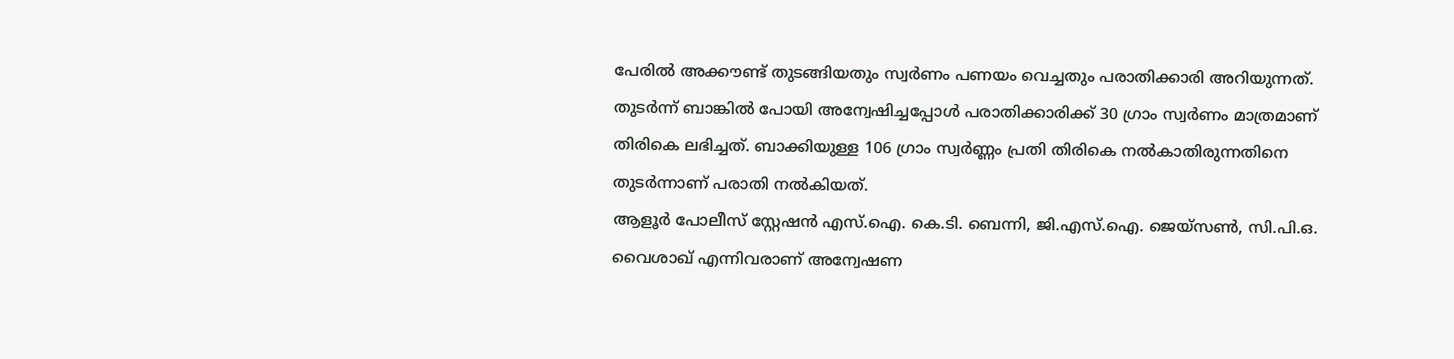പേരിൽ അക്കൗണ്ട് തുടങ്ങിയതും സ്വർണം പണയം വെച്ചതും പരാതിക്കാരി അറിയുന്നത്. തുടർന്ന് ബാങ്കിൽ പോയി അന്വേഷിച്ചപ്പോൾ പരാതിക്കാരിക്ക് 30 ഗ്രാം സ്വർണം മാത്രമാണ് തിരികെ ലഭിച്ചത്. ബാക്കിയുള്ള 106 ഗ്രാം സ്വർണ്ണം പ്രതി തിരികെ നൽകാതിരുന്നതിനെ തുടർന്നാണ് പരാതി നൽകിയത്.
ആളൂർ പോലീസ് സ്റ്റേഷൻ എസ്.ഐ. കെ.ടി. ബെന്നി, ജി.എസ്.ഐ. ജെയ്സൺ, സി.പി.ഒ. വൈശാഖ് എന്നിവരാണ് അന്വേഷണ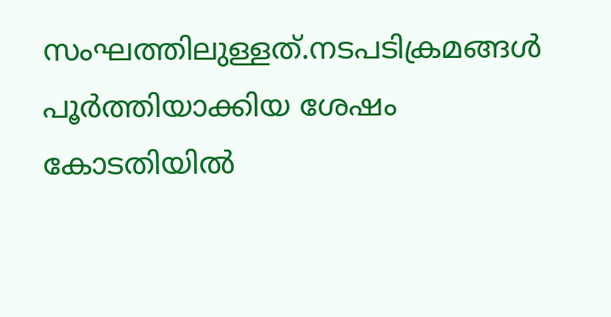സംഘത്തിലുള്ളത്.നടപടിക്രമങ്ങൾ പൂർത്തിയാക്കിയ ശേഷം കോടതിയിൽ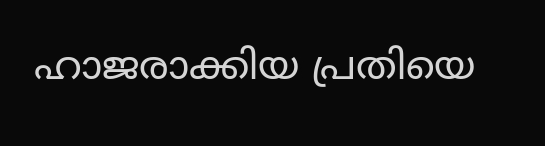ഹാജരാക്കിയ പ്രതിയെ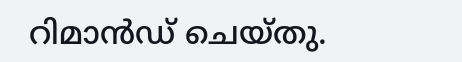റിമാൻഡ് ചെയ്തു.